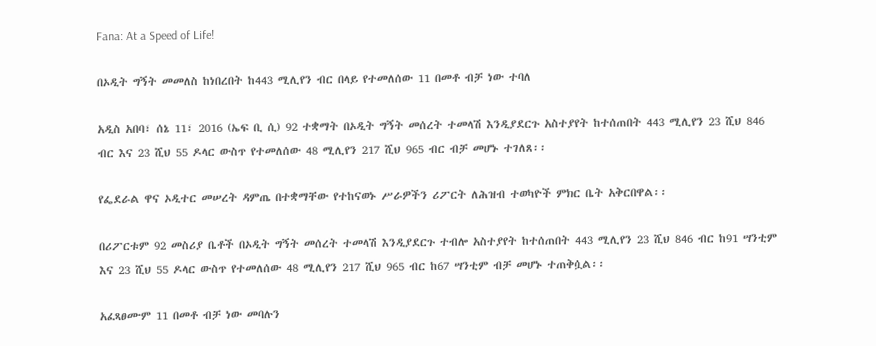Fana: At a Speed of Life!

በኦዲት ግኝት መመለስ ከነበረበት ከ443 ሚሊየን ብር በላይ የተመለሰው 11 በመቶ ብቻ ነው ተባለ

አዲስ አበባ፣ ሰኔ 11፣ 2016 (ኤፍ ቢ ሲ) 92 ተቋማት በኦዲት ግኝት መሰረት ተመላሽ እንዲያደርጉ አስተያየት ከተሰጠበት 443 ሚሊየን 23 ሺህ 846 ብር እና 23 ሺህ 55 ዶላር ውስጥ የተመለሰው 48 ሚሊየን 217 ሺህ 965 ብር ብቻ መሆኑ ተገለጸ፡፡

የፌደራል ዋና ኦዲተር መሠረት ዳምጤ በተቋማቸው የተከናወኑ ሥራዎችን ሪፖርት ለሕዝብ ተወካዮች ምክር ቤት አቅርበዋል፡፡

በሪፖርቱም 92 መስሪያ ቤቶች በኦዲት ግኝት መሰረት ተመላሽ እንዲያደርጉ ተብሎ አስተያየት ከተሰጠበት 443 ሚሊየን 23 ሺህ 846 ብር ከ91 ሣንቲም እና 23 ሺህ 55 ዶላር ውስጥ የተመለሰው 48 ሚሊየን 217 ሺህ 965 ብር ከ67 ሣንቲም ብቻ መሆኑ ተጠቅሷል፡፡

አፈጻፀሙም 11 በመቶ ብቻ ነው መባሉን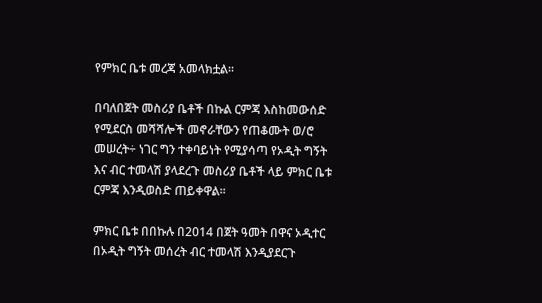የምክር ቤቱ መረጃ አመላክቷል፡፡

በባለበጀት መስሪያ ቤቶች በኩል ርምጃ እስከመውሰድ የሚደርስ መሻሻሎች መኖራቸውን የጠቆሙት ወ/ሮ መሠረት÷ ነገር ግን ተቀባይነት የሚያሳጣ የኦዲት ግኝት እና ብር ተመላሽ ያላደረጉ መስሪያ ቤቶች ላይ ምክር ቤቱ ርምጃ እንዲወስድ ጠይቀዋል፡፡

ምክር ቤቱ በበኩሉ በ2014 በጀት ዓመት በዋና ኦዲተር በኦዲት ግኝት መሰረት ብር ተመላሽ እንዲያደርጉ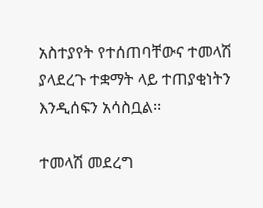አስተያየት የተሰጠባቸውና ተመላሽ ያላደረጉ ተቋማት ላይ ተጠያቂነትን እንዲሰፍን አሳስቧል፡፡

ተመላሽ መደረግ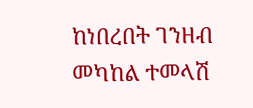ከነበረበት ገንዘብ መካከል ተመላሽ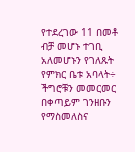የተደረገው 11 በመቶ ብቻ መሆኑ ተገቢ አለመሆኑን የገለጹት የምክር ቤቱ አባላት÷ ችግሮቹን መመርመር በቀጣይም ገንዘቡን የማስመለስና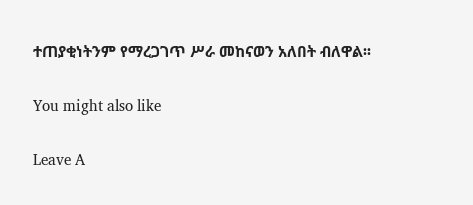ተጠያቂነትንም የማረጋገጥ ሥራ መከናወን አለበት ብለዋል፡፡

You might also like

Leave A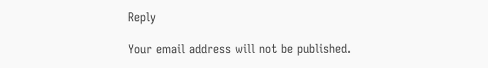Reply

Your email address will not be published.